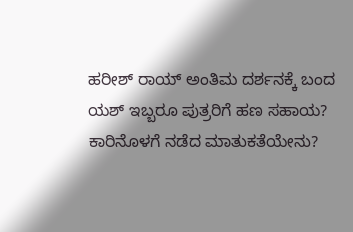ಹರೀಶ್ ರಾಯ್ ಅಂತಿಮ ದರ್ಶನಕ್ಕೆ ಬಂದ ಯಶ್ ಇಬ್ಬರೂ ಪುತ್ರರಿಗೆ ಹಣ ಸಹಾಯ? ಕಾರಿನೊಳಗೆ ನಡೆದ ಮಾತುಕತೆಯೇನು?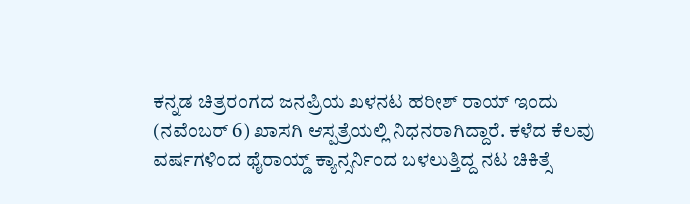ಕನ್ನಡ ಚಿತ್ರರಂಗದ ಜನಪ್ರಿಯ ಖಳನಟ ಹರೀಶ್ ರಾಯ್ ಇಂದು (ನವೆಂಬರ್ 6) ಖಾಸಗಿ ಆಸ್ಪತ್ರೆಯಲ್ಲಿ ನಿಧನರಾಗಿದ್ದಾರೆ. ಕಳೆದ ಕೆಲವು ವರ್ಷಗಳಿಂದ ಥೈರಾಯ್ಡ್ ಕ್ಯಾನ್ಸರ್ನಿಂದ ಬಳಲುತ್ತಿದ್ದ ನಟ ಚಿಕಿತ್ಸೆ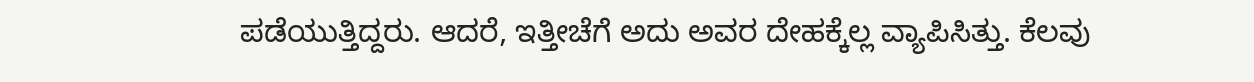ಪಡೆಯುತ್ತಿದ್ದರು. ಆದರೆ, ಇತ್ತೀಚೆಗೆ ಅದು ಅವರ ದೇಹಕ್ಕೆಲ್ಲ ವ್ಯಾಪಿಸಿತ್ತು. ಕೆಲವು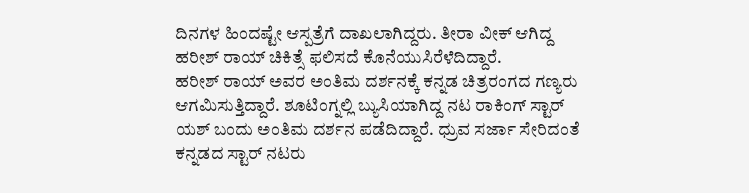ದಿನಗಳ ಹಿಂದಷ್ಟೇ ಆಸ್ಪತ್ರೆಗೆ ದಾಖಲಾಗಿದ್ದರು. ತೀರಾ ವೀಕ್ ಆಗಿದ್ದ ಹರೀಶ್ ರಾಯ್ ಚಿಕಿತ್ಸೆ ಫಲಿಸದೆ ಕೊನೆಯುಸಿರೆಳೆದಿದ್ದಾರೆ.
ಹರೀಶ್ ರಾಯ್ ಅವರ ಅಂತಿಮ ದರ್ಶನಕ್ಕೆ ಕನ್ನಡ ಚಿತ್ರರಂಗದ ಗಣ್ಯರು ಆಗಮಿಸುತ್ತಿದ್ದಾರೆ. ಶೂಟಿಂಗ್ನಲ್ಲಿ ಬ್ಯುಸಿಯಾಗಿದ್ದ ನಟ ರಾಕಿಂಗ್ ಸ್ಟಾರ್ ಯಶ್ ಬಂದು ಅಂತಿಮ ದರ್ಶನ ಪಡೆದಿದ್ದಾರೆ. ಧ್ರುವ ಸರ್ಜಾ ಸೇರಿದಂತೆ ಕನ್ನಡದ ಸ್ಟಾರ್ ನಟರು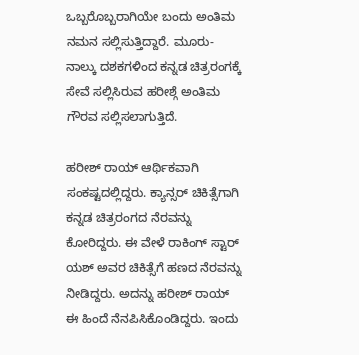ಒಬ್ಬರೊಬ್ಬರಾಗಿಯೇ ಬಂದು ಅಂತಿಮ ನಮನ ಸಲ್ಲಿಸುತ್ತಿದ್ದಾರೆ. ಮೂರು-ನಾಲ್ಕು ದಶಕಗಳಿಂದ ಕನ್ನಡ ಚಿತ್ರರಂಗಕ್ಕೆ ಸೇವೆ ಸಲ್ಲಿಸಿರುವ ಹರೀಶ್ಗೆ ಅಂತಿಮ ಗೌರವ ಸಲ್ಲಿಸಲಾಗುತ್ತಿದೆ.

ಹರೀಶ್ ರಾಯ್ ಆರ್ಥಿಕವಾಗಿ ಸಂಕಷ್ಟದಲ್ಲಿದ್ದರು. ಕ್ಯಾನ್ಸರ್ ಚಿಕಿತ್ಸೆಗಾಗಿ ಕನ್ನಡ ಚಿತ್ರರಂಗದ ನೆರವನ್ನು ಕೋರಿದ್ದರು. ಈ ವೇಳೆ ರಾಕಿಂಗ್ ಸ್ಟಾರ್ ಯಶ್ ಅವರ ಚಿಕಿತ್ಸೆಗೆ ಹಣದ ನೆರವನ್ನು ನೀಡಿದ್ದರು. ಅದನ್ನು ಹರೀಶ್ ರಾಯ್ ಈ ಹಿಂದೆ ನೆನಪಿಸಿಕೊಂಡಿದ್ದರು. ಇಂದು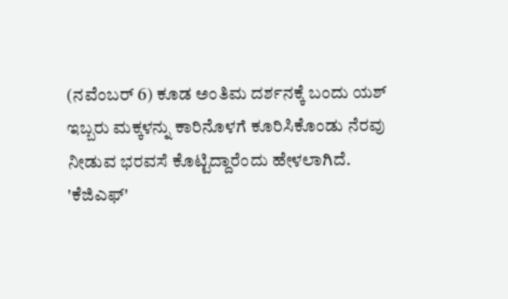(ನವೆಂಬರ್ 6) ಕೂಡ ಅಂತಿಮ ದರ್ಶನಕ್ಕೆ ಬಂದು ಯಶ್ ಇಬ್ಬರು ಮಕ್ಕಳನ್ನು ಕಾರಿನೊಳಗೆ ಕೂರಿಸಿಕೊಂಡು ನೆರವು ನೀಡುವ ಭರವಸೆ ಕೊಟ್ಟಿದ್ದಾರೆಂದು ಹೇಳಲಾಗಿದೆ.
'ಕೆಜಿಎಫ್'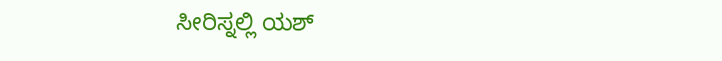ಸೀರಿಸ್ನಲ್ಲಿ ಯಶ್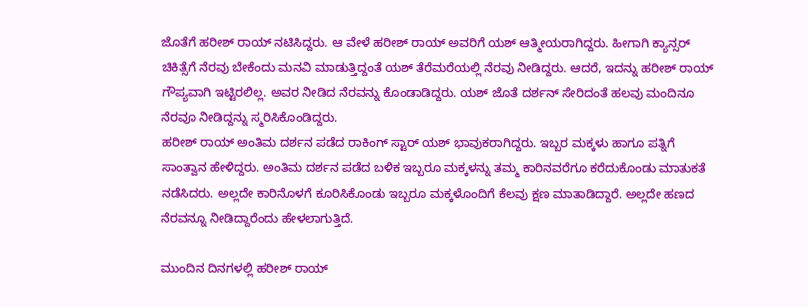ಜೊತೆಗೆ ಹರೀಶ್ ರಾಯ್ ನಟಿಸಿದ್ದರು. ಆ ವೇಳೆ ಹರೀಶ್ ರಾಯ್ ಅವರಿಗೆ ಯಶ್ ಆತ್ಮೀಯರಾಗಿದ್ದರು. ಹೀಗಾಗಿ ಕ್ಯಾನ್ಸರ್ ಚಿಕಿತ್ಸೆಗೆ ನೆರವು ಬೇಕೆಂದು ಮನವಿ ಮಾಡುತ್ತಿದ್ದಂತೆ ಯಶ್ ತೆರೆಮರೆಯಲ್ಲಿ ನೆರವು ನೀಡಿದ್ದರು. ಆದರೆ, ಇದನ್ನು ಹರೀಶ್ ರಾಯ್ ಗೌಪ್ಯವಾಗಿ ಇಟ್ಟಿರಲಿಲ್ಲ. ಅವರ ನೀಡಿದ ನೆರವನ್ನು ಕೊಂಡಾಡಿದ್ದರು. ಯಶ್ ಜೊತೆ ದರ್ಶನ್ ಸೇರಿದಂತೆ ಹಲವು ಮಂದಿನೂ ನೆರವೂ ನೀಡಿದ್ದನ್ನು ಸ್ಮರಿಸಿಕೊಂಡಿದ್ದರು.
ಹರೀಶ್ ರಾಯ್ ಅಂತಿಮ ದರ್ಶನ ಪಡೆದ ರಾಕಿಂಗ್ ಸ್ಟಾರ್ ಯಶ್ ಭಾವುಕರಾಗಿದ್ದರು. ಇಬ್ಬರ ಮಕ್ಕಳು ಹಾಗೂ ಪತ್ನಿಗೆ ಸಾಂತ್ವಾನ ಹೇಳಿದ್ದರು. ಅಂತಿಮ ದರ್ಶನ ಪಡೆದ ಬಳಿಕ ಇಬ್ಬರೂ ಮಕ್ಕಳನ್ನು ತಮ್ಮ ಕಾರಿನವರೆಗೂ ಕರೆದುಕೊಂಡು ಮಾತುಕತೆ ನಡೆಸಿದರು. ಅಲ್ಲದೇ ಕಾರಿನೊಳಗೆ ಕೂರಿಸಿಕೊಂಡು ಇಬ್ಬರೂ ಮಕ್ಕಳೊಂದಿಗೆ ಕೆಲವು ಕ್ಷಣ ಮಾತಾಡಿದ್ದಾರೆ. ಅಲ್ಲದೇ ಹಣದ ನೆರವನ್ನೂ ನೀಡಿದ್ದಾರೆಂದು ಹೇಳಲಾಗುತ್ತಿದೆ.

ಮುಂದಿನ ದಿನಗಳಲ್ಲಿ ಹರೀಶ್ ರಾಯ್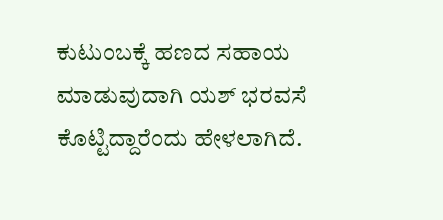ಕುಟುಂಬಕ್ಕೆ ಹಣದ ಸಹಾಯ ಮಾಡುವುದಾಗಿ ಯಶ್ ಭರವಸೆ ಕೊಟ್ಟಿದ್ದಾರೆಂದು ಹೇಳಲಾಗಿದೆ.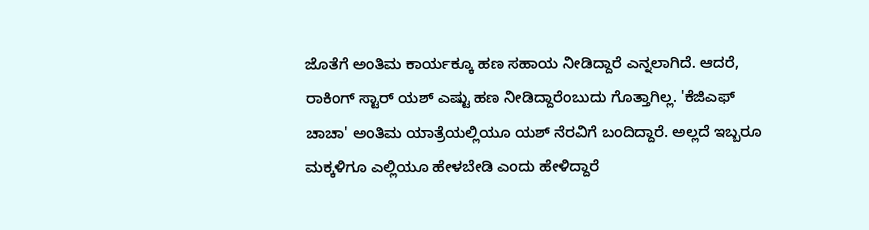ಜೊತೆಗೆ ಅಂತಿಮ ಕಾರ್ಯಕ್ಕೂ ಹಣ ಸಹಾಯ ನೀಡಿದ್ದಾರೆ ಎನ್ನಲಾಗಿದೆ. ಆದರೆ, ರಾಕಿಂಗ್ ಸ್ಟಾರ್ ಯಶ್ ಎಷ್ಟು ಹಣ ನೀಡಿದ್ದಾರೆಂಬುದು ಗೊತ್ತಾಗಿಲ್ಲ. 'ಕೆಜಿಎಫ್ ಚಾಚಾ' ಅಂತಿಮ ಯಾತ್ರೆಯಲ್ಲಿಯೂ ಯಶ್ ನೆರವಿಗೆ ಬಂದಿದ್ದಾರೆ. ಅಲ್ಲದೆ ಇಬ್ಬರೂ ಮಕ್ಕಳಿಗೂ ಎಲ್ಲಿಯೂ ಹೇಳಬೇಡಿ ಎಂದು ಹೇಳಿದ್ದಾರೆ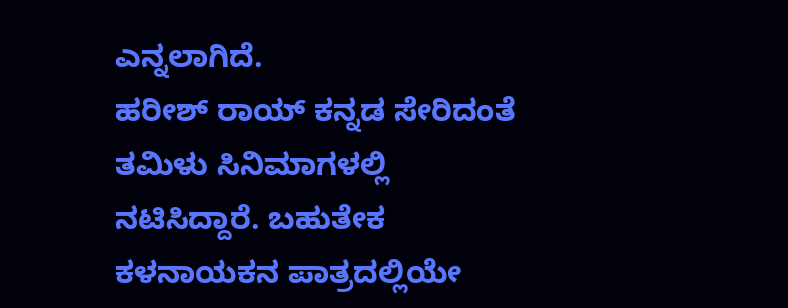ಎನ್ನಲಾಗಿದೆ.
ಹರೀಶ್ ರಾಯ್ ಕನ್ನಡ ಸೇರಿದಂತೆ ತಮಿಳು ಸಿನಿಮಾಗಳಲ್ಲಿ ನಟಿಸಿದ್ದಾರೆ. ಬಹುತೇಕ ಕಳನಾಯಕನ ಪಾತ್ರದಲ್ಲಿಯೇ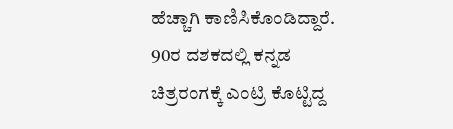ಹೆಚ್ಚಾಗಿ ಕಾಣಿಸಿಕೊಂಡಿದ್ದಾರೆ. 90ರ ದಶಕದಲ್ಲಿ ಕನ್ನಡ ಚಿತ್ರರಂಗಕ್ಕೆ ಎಂಟ್ರಿ ಕೊಟ್ಟಿದ್ದ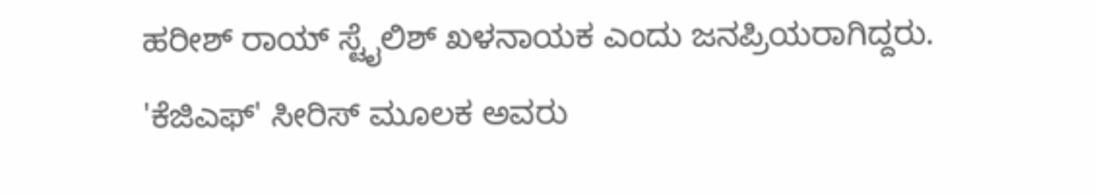ಹರೀಶ್ ರಾಯ್ ಸ್ಟೈಲಿಶ್ ಖಳನಾಯಕ ಎಂದು ಜನಪ್ರಿಯರಾಗಿದ್ದರು. 'ಕೆಜಿಎಫ್' ಸೀರಿಸ್ ಮೂಲಕ ಅವರು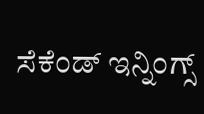ಸೆಕೆಂಡ್ ಇನ್ನಿಂಗ್ಸ್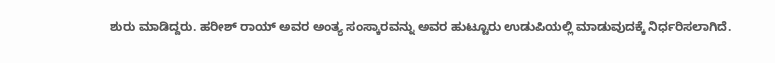ಶುರು ಮಾಡಿದ್ದರು. ಹರೀಶ್ ರಾಯ್ ಅವರ ಅಂತ್ಯ ಸಂಸ್ಕಾರವನ್ನು ಅವರ ಹುಟ್ಟೂರು ಉಡುಪಿಯಲ್ಲಿ ಮಾಡುವುದಕ್ಕೆ ನಿರ್ಧರಿಸಲಾಗಿದೆ.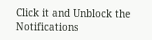Click it and Unblock the Notifications